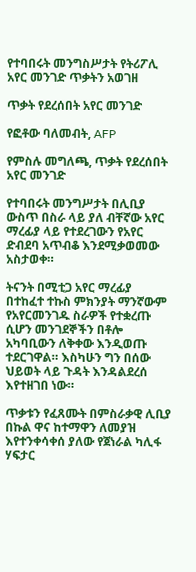የተባበሩት መንግስሥታት የትሪፖሊ አየር መንገድ ጥቃትን አወገዘ

ጥቃት የደረሰበት አየር መንገድ

የፎቶው ባለመብት, AFP

የምስሉ መግለጫ, ጥቃት የደረሰበት አየር መንገድ

የተባበሩት መንግሥታት በሊቢያ ውስጥ በስራ ላይ ያለ ብቸኛው አየር ማረፊያ ላይ የተደረገውን የአየር ድብደባ አጥብቆ እንደሚቃወመው አስታወቀ።

ትናንት በሚቲጋ አየር ማረፊያ በተከፈተ ተኩስ ምክንያት ማንኛውም የአየርመንገዱ ስራዎች የተቋረጡ ሲሆን መንገደኞችን በቶሎ አካባቢውን ለቅቀው እንዲወጡ ተደርገዋል። እስካሁን ግን በሰው ህይወት ላይ ጉዳት እንዳልደረሰ እየተዘገበ ነው።

ጥቃቱን የፈጸሙት በምስራቃዊ ሊቢያ በኩል ዋና ከተማዋን ለመያዝ እየተንቀሳቀሰ ያለው የጀነራል ካሊፋ ሃፍታር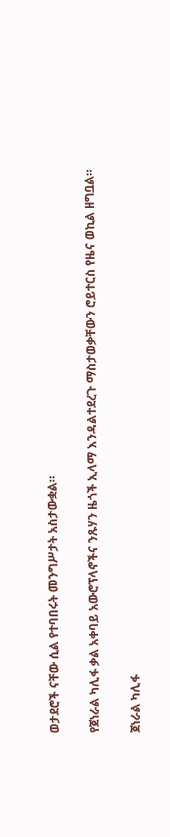ወታደሮች ናቸው ሲል የተባበሩት መንግሥታት አስታውቋል።

የጀነራል ካሊፋ ቃል አቀባይ አውሮፕላኖችና ንጹሃን ዜጎች ኢላማ እንዳልተደረጉ ማስታወቃቸውን ሮይተርስ የዜና ወኪል ዘግቧል።

ጀነራል ካሊፋ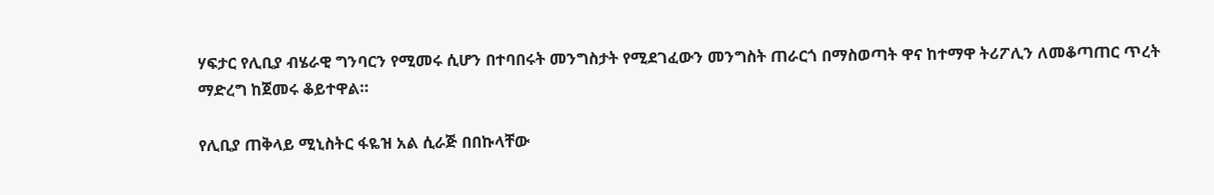ሃፍታር የሊቢያ ብሄራዊ ግንባርን የሚመሩ ሲሆን በተባበሩት መንግስታት የሚደገፈውን መንግስት ጠራርጎ በማስወጣት ዋና ከተማዋ ትሪፖሊን ለመቆጣጠር ጥረት ማድረግ ከጀመሩ ቆይተዋል።

የሊቢያ ጠቅላይ ሚኒስትር ፋዬዝ አል ሲራጅ በበኩላቸው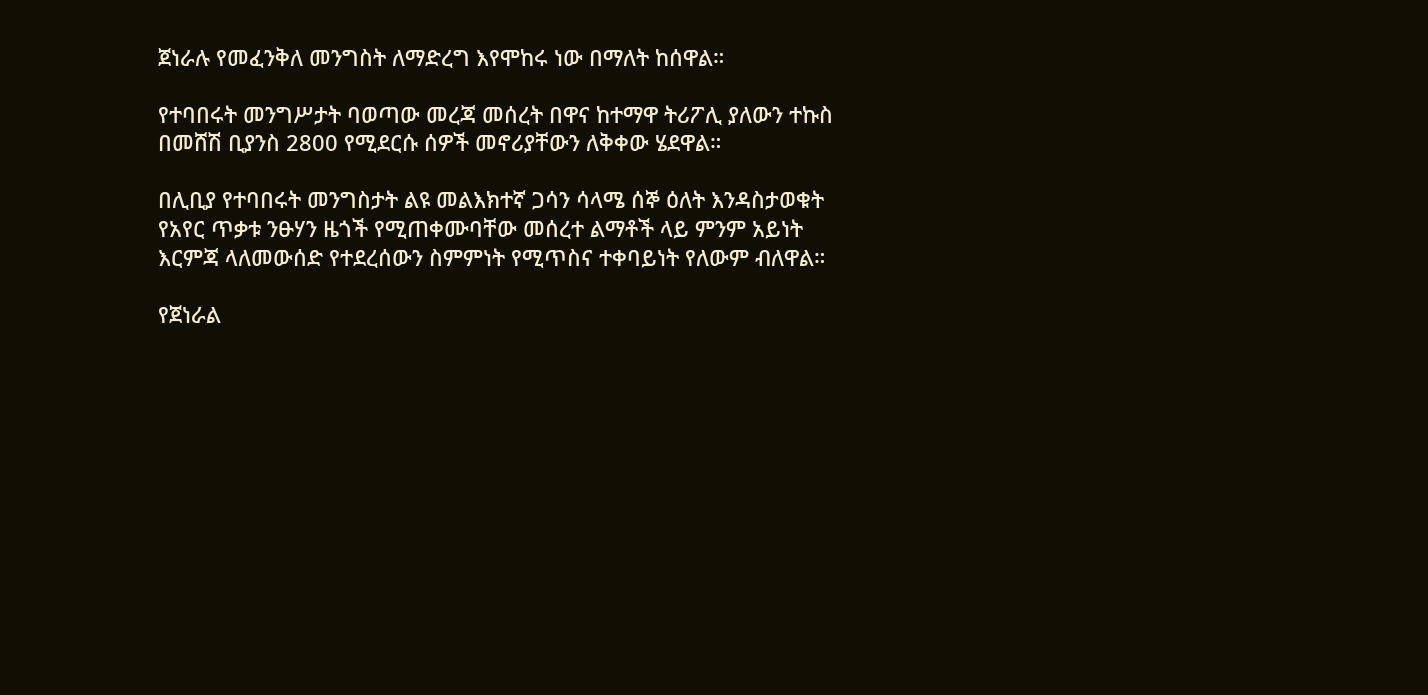ጀነራሉ የመፈንቅለ መንግስት ለማድረግ እየሞከሩ ነው በማለት ከሰዋል።

የተባበሩት መንግሥታት ባወጣው መረጃ መሰረት በዋና ከተማዋ ትሪፖሊ ያለውን ተኩስ በመሸሽ ቢያንስ 2800 የሚደርሱ ሰዎች መኖሪያቸውን ለቅቀው ሄደዋል።

በሊቢያ የተባበሩት መንግስታት ልዩ መልእክተኛ ጋሳን ሳላሜ ሰኞ ዕለት እንዳስታወቁት የአየር ጥቃቱ ንፁሃን ዜጎች የሚጠቀሙባቸው መሰረተ ልማቶች ላይ ምንም አይነት እርምጃ ላለመውሰድ የተደረሰውን ስምምነት የሚጥስና ተቀባይነት የለውም ብለዋል።

የጀነራል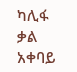ካሊፋ ቃል አቀባይ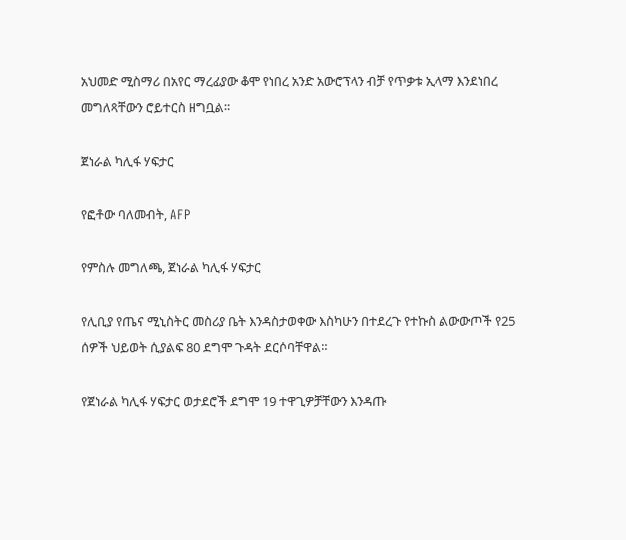አህመድ ሚስማሪ በአየር ማረፊያው ቆሞ የነበረ አንድ አውሮፕላን ብቻ የጥቃቱ ኢላማ እንደነበረ መግለጻቸውን ሮይተርስ ዘግቧል።

ጀነራል ካሊፋ ሃፍታር

የፎቶው ባለመብት, AFP

የምስሉ መግለጫ, ጀነራል ካሊፋ ሃፍታር

የሊቢያ የጤና ሚኒስትር መስሪያ ቤት እንዳስታወቀው እስካሁን በተደረጉ የተኩስ ልውውጦች የ25 ሰዎች ህይወት ሲያልፍ 80 ደግሞ ጉዳት ደርሶባቸዋል።

የጀነራል ካሊፋ ሃፍታር ወታደሮች ደግሞ 19 ተዋጊዎቻቸውን እንዳጡ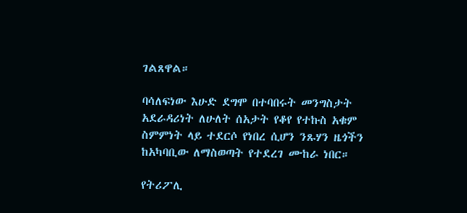ገልጸዋል።

ባሳለፍነው እሁድ ደግሞ በተባበሩት መንግስታት አደራዳሪነት ለሁለት ሰአታት የቆየ የተኩስ አቁም ስምምነት ላይ ተደርሶ የነበረ ሲሆን ንጹሃን ዜጎችን ከአካባቢው ለማስወጣት የተደረገ ሙከራ ነበር።

የትሪፖሊ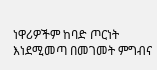ነዋሪዎችም ከባድ ጦርነት እነደሚመጣ በመገመት ምግብና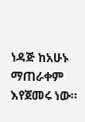ነዳጅ ከአሁኑ ማጠራቀም እየጀመሩ ነው።